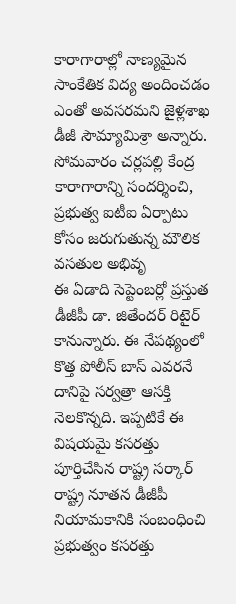కారాగారాల్లో నాణ్యమైన సాంకేతిక విద్య అందించడం ఎంతో అవసరమని జైళ్లశాఖ డీజీ సౌమ్యామిశ్రా అన్నారు. సోమవారం చర్లపల్లి కేంద్ర కారాగారాన్ని సందర్శించి, ప్రభుత్వ ఐటీఐ ఏర్పాటు కోసం జరుగుతున్న మౌలిక వసతుల అభివృ
ఈ ఏడాది సెప్టెంబర్లో ప్రస్తుత డీజీపీ డా. జితేందర్ రిటైర్ కానున్నారు. ఈ నేపథ్యంలో కొత్త పోలీస్ బాస్ ఎవరనే దానిపై సర్వత్రా ఆసక్తి నెలకొన్నది. ఇప్పటికే ఈ విషయమై కసరత్తు పూర్తిచేసిన రాష్ట్ర సర్కార్
రాష్ట్ర నూతన డీజీపీ నియామకానికి సంబంధించి ప్రభుత్వం కసరత్తు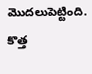మొదలుపెట్టింది. కొత్త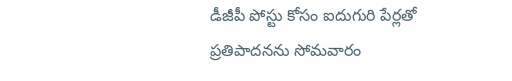డీజీపీ పోస్టు కోసం ఐదుగురి పేర్లతో ప్రతిపాదనను సోమవారం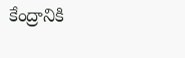కేంద్రానికి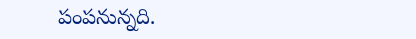పంపనున్నది.